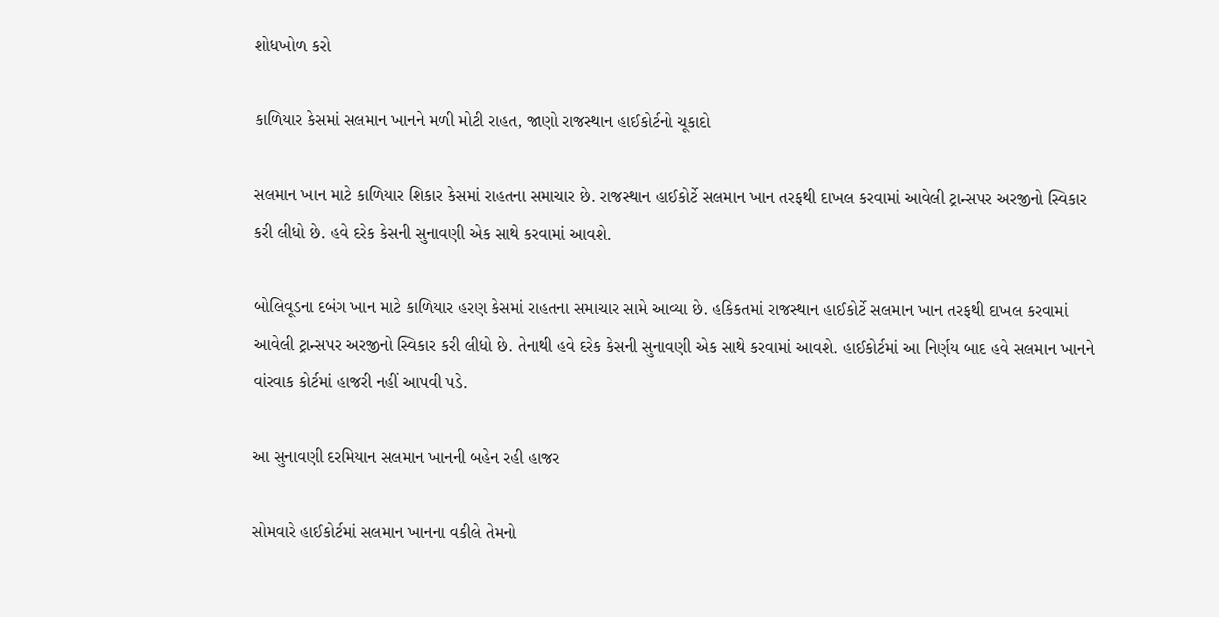શોધખોળ કરો

કાળિયાર કેસમાં સલમાન ખાનને મળી મોટી રાહત, જાણો રાજસ્થાન હાઈકોર્ટનો ચૂકાદો

સલમાન ખાન માટે કાળિયાર શિકાર કેસમાં રાહતના સમાચાર છે. રાજસ્થાન હાઈકોર્ટે સલમાન ખાન તરફથી દાખલ કરવામાં આવેલી ટ્રાન્સપર અરજીનો સ્વિકાર કરી લીધો છે. હવે દરેક કેસની સુનાવણી એક સાથે કરવામાં આવશે.

બોલિવૂડના દબંગ ખાન માટે કાળિયાર હરણ કેસમાં રાહતના સમાચાર સામે આવ્યા છે. હકિકતમાં રાજસ્થાન હાઈકોર્ટે સલમાન ખાન તરફથી દાખલ કરવામાં આવેલી ટ્રાન્સપર અરજીનો સ્વિકાર કરી લીધો છે. તેનાથી હવે દરેક કેસની સુનાવણી એક સાથે કરવામાં આવશે. હાઈકોર્ટમાં આ નિર્ણય બાદ હવે સલમાન ખાનને વાંરવાક કોર્ટમાં હાજરી નહીં આપવી પડે.

આ સુનાવણી દરમિયાન સલમાન ખાનની બહેન રહી હાજર

સોમવારે હાઈકોર્ટમાં સલમાન ખાનના વકીલે તેમનો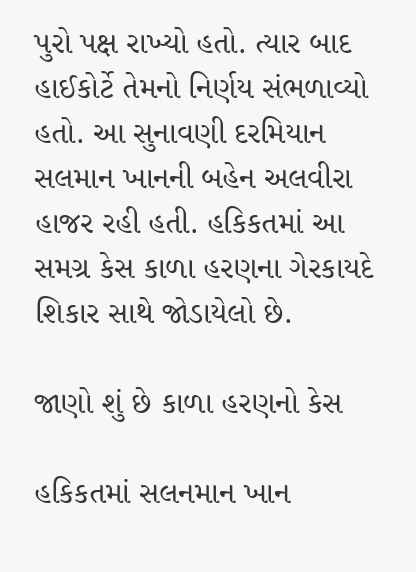પુરો પક્ષ રાખ્યો હતો. ત્યાર બાદ હાઈકોર્ટે તેમનો નિર્ણય સંભળાવ્યો હતો. આ સુનાવણી દરમિયાન સલમાન ખાનની બહેન અલવીરા હાજર રહી હતી. હકિકતમાં આ સમગ્ર કેસ કાળા હરણના ગેરકાયદે શિકાર સાથે જોડાયેલો છે.

જાણો શું છે કાળા હરણનો કેસ

હકિકતમાં સલનમાન ખાન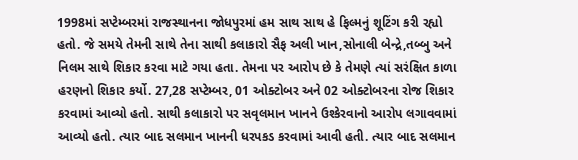1998માં સપ્ટેમ્બરમાં રાજસ્થાનના જોધપુરમાં હમ સાથ સાથ હે ફિલ્મનું શૂટિંગ કરી રહ્યો હતો. જે સમયે તેમની સાથે તેના સાથી કલાકારો સૈફ અલી ખાન,સોનાલી બેન્દ્રે,તબ્બુ અને નિલમ સાથે શિકાર કરવા માટે ગયા હતા. તેમના પર આરોપ છે કે તેમણે ત્યાં સરંક્ષિત કાળા હરણનો શિકાર કર્યો. 27,28 સપ્ટેમ્બર, 01 ઓક્ટોબર અને 02 ઓક્ટોબરના રોજ શિકાર કરવામાં આવ્યો હતો. સાથી કલાકારો પર સવૃલમાન ખાનને ઉશ્કેરવાનો આરોપ લગાવવામાં આવ્યો હતો. ત્યાર બાદ સલમાન ખાનની ધરપકડ કરવામાં આવી હતી. ત્યાર બાદ સલમાન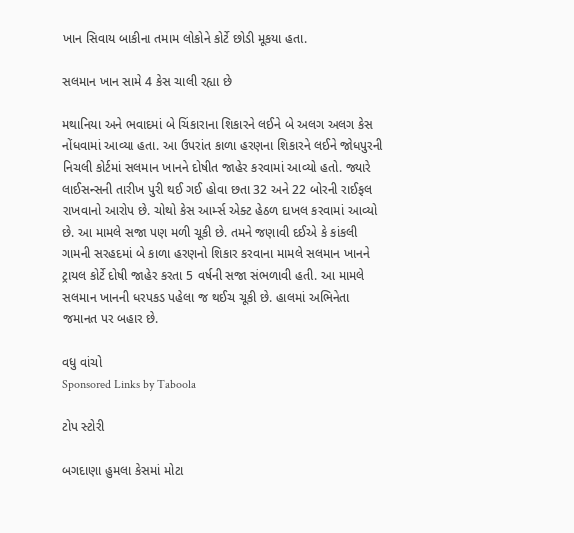ખાન સિવાય બાકીના તમામ લોકોને કોર્ટે છોડી મૂકયા હતા.

સલમાન ખાન સામે 4 કેસ ચાલી રહ્યા છે

મથાનિયા અને ભવાદમાં બે ચિંકારાના શિકારને લઈને બે અલગ અલગ કેસ નોંધવામાં આવ્યા હતા. આ ઉપરાંત કાળા હરણના શિકારને લઈને જોધપુરની નિચલી કોર્ટમાં સલમાન ખાનને દોષીત જાહેર કરવામાં આવ્યો હતો. જ્યારે લાઈસન્સની તારીખ પુરી થઈ ગઈ હોવા છતા 32 અને 22 બોરની રાઈફલ રાખવાનો આરોપ છે. ચોથો કેસ આર્મ્સ એક્ટ હેઠળ દાખલ કરવામાં આવ્યો છે. આ મામલે સજા પણ મળી ચૂકી છે. તમને જણાવી દઈએ કે કાંકલી ગામની સરહદમાં બે કાળા હરણનો શિકાર કરવાના મામલે સલમાન ખાનને ટ્રાયલ કોર્ટે દોષી જાહેર કરતા 5 વર્ષની સજા સંભળાવી હતી. આ મામલે સલમાન ખાનની ધરપકડ પહેલા જ થઈચ ચૂકી છે. હાલમાં અભિનેતા જમાનત પર બહાર છે.

વધુ વાંચો
Sponsored Links by Taboola

ટોપ સ્ટોરી

બગદાણા હુમલા કેસમાં મોટા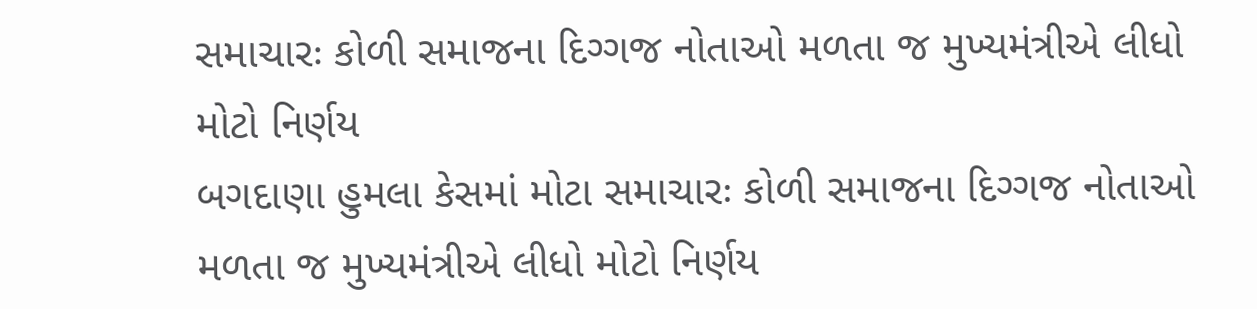સમાચારઃ કોળી સમાજના દિગ્ગજ નોતાઓ મળતા જ મુખ્યમંત્રીએ લીધો મોટો નિર્ણય
બગદાણા હુમલા કેસમાં મોટા સમાચારઃ કોળી સમાજના દિગ્ગજ નોતાઓ મળતા જ મુખ્યમંત્રીએ લીધો મોટો નિર્ણય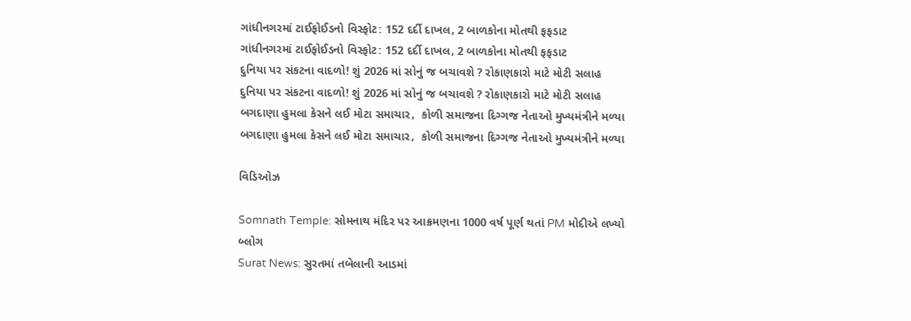ગાંધીનગરમાં ટાઈફોઈડનો વિસ્ફોટ: 152 દર્દી દાખલ, 2 બાળકોના મોતથી ફફડાટ
ગાંધીનગરમાં ટાઈફોઈડનો વિસ્ફોટ: 152 દર્દી દાખલ, 2 બાળકોના મોતથી ફફડાટ
દુનિયા પર સંકટના વાદળો! શું 2026 માં સોનું જ બચાવશે ? રોકાણકારો માટે મોટી સલાહ
દુનિયા પર સંકટના વાદળો! શું 2026 માં સોનું જ બચાવશે ? રોકાણકારો માટે મોટી સલાહ
બગદાણા હુમલા કેસને લઈ મોટા સમાચાર,  કોળી સમાજના દિગ્ગજ નેતાઓ મુખ્યમંત્રીને મળ્યા
બગદાણા હુમલા કેસને લઈ મોટા સમાચાર,  કોળી સમાજના દિગ્ગજ નેતાઓ મુખ્યમંત્રીને મળ્યા

વિડિઓઝ

Somnath Temple: સોમનાથ મંદિર પર આક્રમણના 1000 વર્ષ પૂર્ણ થતાં PM મોદીએ લખ્યો બ્લોગ
Surat News: સુરતમાં તબેલાની આડમાં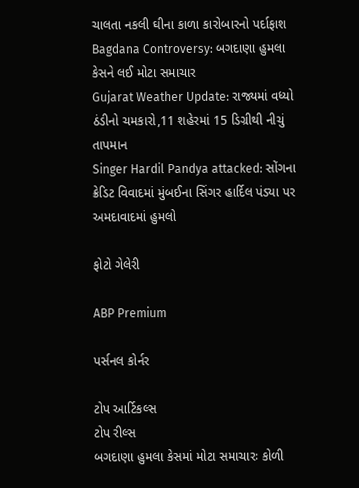ચાલતા નકલી ઘીના કાળા કારોબારનો પર્દાફાશ
Bagdana Controversy: બગદાણા હુમલા કેસને લઈ મોટા સમાચાર
Gujarat Weather Update: રાજ્યમાં વધ્યો ઠંડીનો ચમકારો,11 શહેરમાં 15 ડિગ્રીથી નીચું તાપમાન
Singer Hardil Pandya attacked: સોંગના ક્રેડિટ વિવાદમાં મુંબઈના સિંગર હાર્દિલ પંડ્યા પર અમદાવાદમાં હુમલો

ફોટો ગેલેરી

ABP Premium

પર્સનલ કોર્નર

ટોપ આર્ટિકલ્સ
ટોપ રીલ્સ
બગદાણા હુમલા કેસમાં મોટા સમાચારઃ કોળી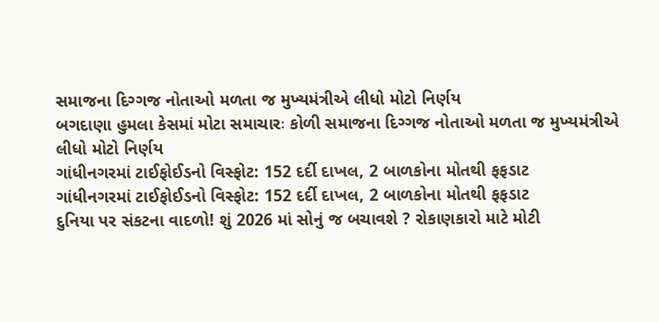સમાજના દિગ્ગજ નોતાઓ મળતા જ મુખ્યમંત્રીએ લીધો મોટો નિર્ણય
બગદાણા હુમલા કેસમાં મોટા સમાચારઃ કોળી સમાજના દિગ્ગજ નોતાઓ મળતા જ મુખ્યમંત્રીએ લીધો મોટો નિર્ણય
ગાંધીનગરમાં ટાઈફોઈડનો વિસ્ફોટ: 152 દર્દી દાખલ, 2 બાળકોના મોતથી ફફડાટ
ગાંધીનગરમાં ટાઈફોઈડનો વિસ્ફોટ: 152 દર્દી દાખલ, 2 બાળકોના મોતથી ફફડાટ
દુનિયા પર સંકટના વાદળો! શું 2026 માં સોનું જ બચાવશે ? રોકાણકારો માટે મોટી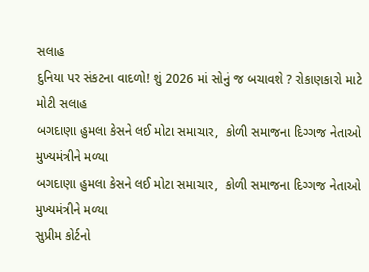સલાહ
દુનિયા પર સંકટના વાદળો! શું 2026 માં સોનું જ બચાવશે ? રોકાણકારો માટે મોટી સલાહ
બગદાણા હુમલા કેસને લઈ મોટા સમાચાર,  કોળી સમાજના દિગ્ગજ નેતાઓ મુખ્યમંત્રીને મળ્યા
બગદાણા હુમલા કેસને લઈ મોટા સમાચાર,  કોળી સમાજના દિગ્ગજ નેતાઓ મુખ્યમંત્રીને મળ્યા
સુપ્રીમ કોર્ટનો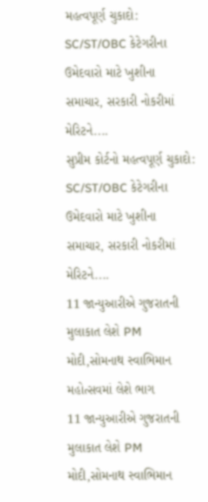મહત્વપૂર્ણ ચુકાદો: SC/ST/OBC કેટેગરીના ઉમેદવારો માટે ખુશીના સમાચાર, સરકારી નોકરીમાં મેરિટને....
સુપ્રીમ કોર્ટનો મહત્વપૂર્ણ ચુકાદો: SC/ST/OBC કેટેગરીના ઉમેદવારો માટે ખુશીના સમાચાર, સરકારી નોકરીમાં મેરિટને....
11 જાન્યુઆરીએ ગુજરાતની મુલાકાત લેશે PM મોદી,સોમનાથ સ્વાભિમાન મહોત્સવમાં લેશે ભાગ
11 જાન્યુઆરીએ ગુજરાતની મુલાકાત લેશે PM મોદી,સોમનાથ સ્વાભિમાન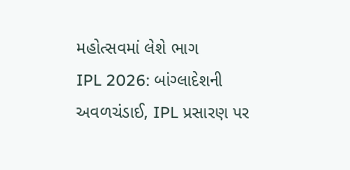મહોત્સવમાં લેશે ભાગ
IPL 2026: બાંગ્લાદેશની અવળચંડાઈ, IPL પ્રસારણ પર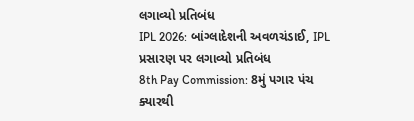લગાવ્યો પ્રતિબંધ
IPL 2026: બાંગ્લાદેશની અવળચંડાઈ, IPL પ્રસારણ પર લગાવ્યો પ્રતિબંધ
8th Pay Commission: 8મું પગાર પંચ ક્યારથી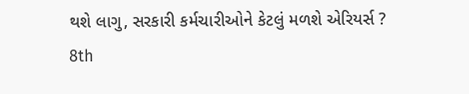થશે લાગુ, સરકારી કર્મચારીઓને કેટલું મળશે એરિયર્સ ?
8th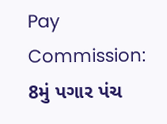Pay Commission: 8મું પગાર પંચ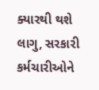ક્યારથી થશે લાગુ, સરકારી કર્મચારીઓને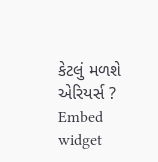કેટલું મળશે એરિયર્સ ?
Embed widget